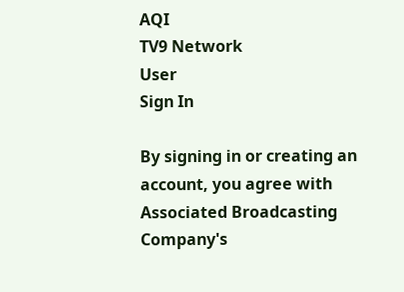AQI
TV9 Network
User
Sign In

By signing in or creating an account, you agree with Associated Broadcasting Company's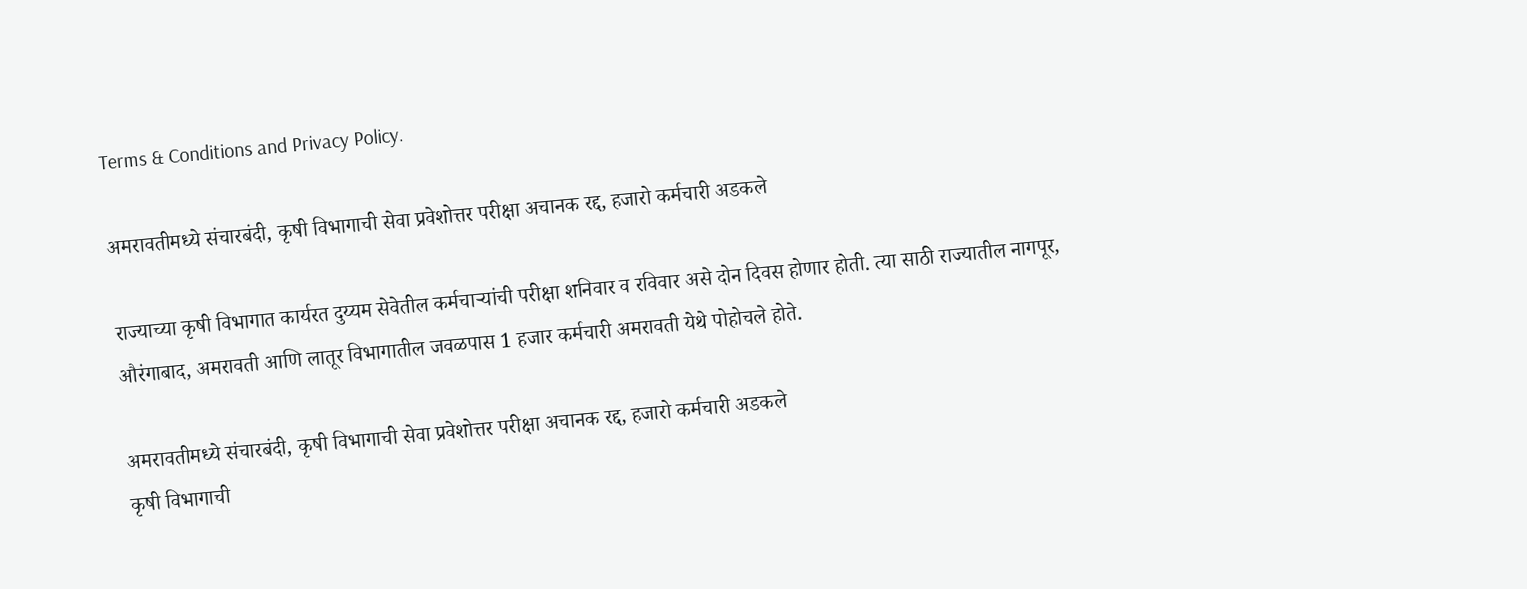Terms & Conditions and Privacy Policy.

अमरावतीमध्ये संचारबंदी, कृषी विभागाची सेवा प्रवेशोत्तर परीक्षा अचानक रद्द, हजारो कर्मचारी अडकले

राज्याच्या कृषी विभागात कार्यरत दुय्यम सेवेतील कर्मचाऱ्यांची परीक्षा शनिवार व रविवार असे दोन दिवस होणार होती. त्या साठी राज्यातील नागपूर, औरंगाबाद, अमरावती आणि लातूर विभागातील जवळपास 1 हजार कर्मचारी अमरावती येथे पोहोचले होते.

अमरावतीमध्ये संचारबंदी, कृषी विभागाची सेवा प्रवेशोत्तर परीक्षा अचानक रद्द, हजारो कर्मचारी अडकले
कृषी विभागाची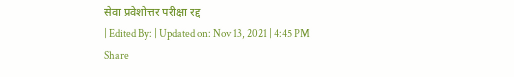सेवा प्रवेशोत्तर परीक्षा रद्द
| Edited By: | Updated on: Nov 13, 2021 | 4:45 PM
Share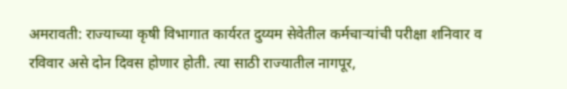अमरावती: राज्याच्या कृषी विभागात कार्यरत दुय्यम सेवेतील कर्मचाऱ्यांची परीक्षा शनिवार व रविवार असे दोन दिवस होणार होती. त्या साठी राज्यातील नागपूर,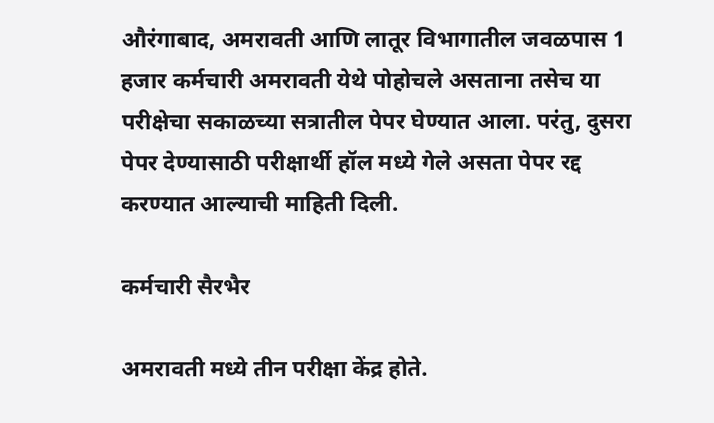औरंगाबाद, अमरावती आणि लातूर विभागातील जवळपास 1 हजार कर्मचारी अमरावती येथे पोहोचले असताना तसेच या परीक्षेचा सकाळच्या सत्रातील पेपर घेण्यात आला. परंतु, दुसरा पेपर देण्यासाठी परीक्षार्थी हॉल मध्ये गेले असता पेपर रद्द करण्यात आल्याची माहिती दिली.

कर्मचारी सैरभैर

अमरावती मध्ये तीन परीक्षा केंद्र होते.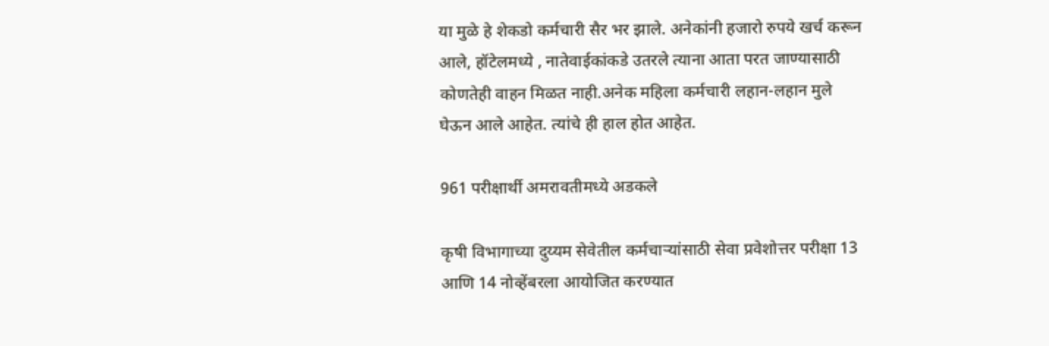या मुळे हे शेकडो कर्मचारी सैर भर झाले. अनेकांनी हजारो रुपये खर्च करून आले, हॉटेलमध्ये , नातेवाईकांकडे उतरले त्याना आता परत जाण्यासाठी कोणतेही वाहन मिळत नाही.अनेक महिला कर्मचारी लहान-लहान मुले घेऊन आले आहेत. त्यांचे ही हाल होत आहेत.

961 परीक्षार्थी अमरावतीमध्ये अडकले

कृषी विभागाच्या दुय्यम सेवेतील कर्मचाऱ्यांसाठी सेवा प्रवेशोत्तर परीक्षा 13 आणि 14 नोव्हेंबरला आयोजित करण्यात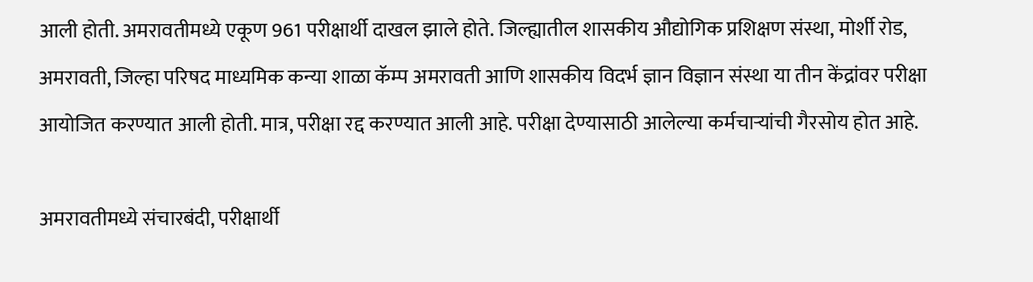आली होती. अमरावतीमध्ये एकूण 961 परीक्षार्थी दाखल झाले होते. जिल्ह्यातील शासकीय औद्योगिक प्रशिक्षण संस्था, मोर्शी रोड, अमरावती, जिल्हा परिषद माध्यमिक कन्या शाळा कॅम्प अमरावती आणि शासकीय विदर्भ ज्ञान विज्ञान संस्था या तीन केंद्रांवर परीक्षा आयोजित करण्यात आली होती. मात्र, परीक्षा रद्द करण्यात आली आहे. परीक्षा देण्यासाठी आलेल्या कर्मचाऱ्यांची गैरसोय होत आहे.

अमरावतीमध्ये संचारबंदी, परीक्षार्थी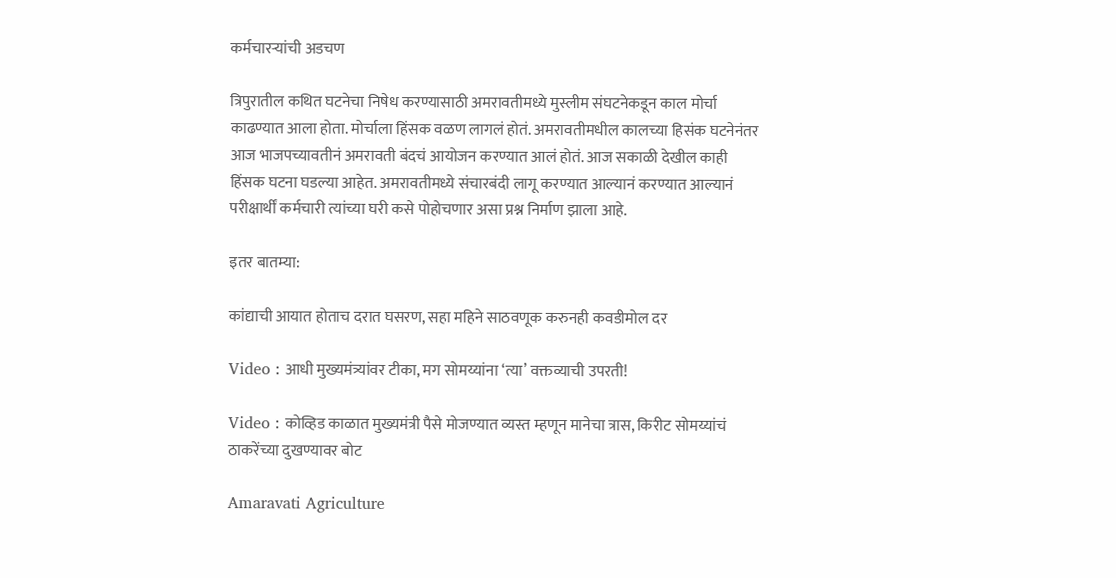कर्मचारऱ्यांची अडचण

त्रिपुरातील कथित घटनेचा निषेध करण्यासाठी अमरावतीमध्ये मुस्लीम संघटनेकडून काल मोर्चा काढण्यात आला होता. मोर्चाला हिंसक वळण लागलं होतं. अमरावतीमधील कालच्या हिसंक घटनेनंतर आज भाजपच्यावतीनं अमरावती बंदचं आयोजन करण्यात आलं होतं. आज सकाळी देखील काही हिंसक घटना घडल्या आहेत. अमरावतीमध्ये संचारबंदी लागू करण्यात आल्यानं करण्यात आल्यानं परीक्षार्थीं कर्मचारी त्यांच्या घरी कसे पोहोचणार असा प्रश्न निर्माण झाला आहे.

इतर बातम्या:

कांद्याची आयात होताच दरात घसरण, सहा महिने साठवणूक करुनही कवडीमोल दर

Video : आधी मुख्यमंत्र्यांवर टीका, मग सोमय्यांना ‘त्या’ वक्तव्याची उपरती!

Video : कोव्हिड काळात मुख्यमंत्री पैसे मोजण्यात व्यस्त म्हणून मानेचा त्रास, किरीट सोमय्यांचं ठाकरेंच्या दुखण्यावर बोट

Amaravati Agriculture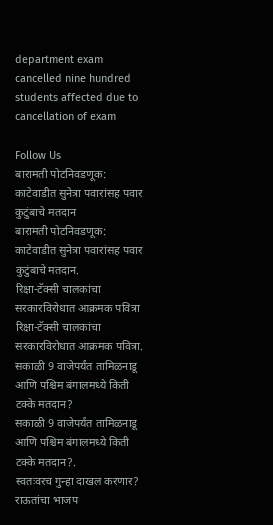department exam cancelled nine hundred students affected due to cancellation of exam

Follow Us
बारामती पोटनिवडणूक: काटेवाडीत सुनेत्रा पवारांसह पवार कुटुंबाचे मतदान
बारामती पोटनिवडणूक: काटेवाडीत सुनेत्रा पवारांसह पवार कुटुंबाचे मतदान.
रिक्षा-टॅक्सी चालकांचा सरकारविरोधात आक्रमक पवित्रा
रिक्षा-टॅक्सी चालकांचा सरकारविरोधात आक्रमक पवित्रा.
सकाळी 9 वाजेपर्यंत तामिळनाडू आणि पश्चिम बंगालमध्ये किती टक्के मतदान?
सकाळी 9 वाजेपर्यंत तामिळनाडू आणि पश्चिम बंगालमध्ये किती टक्के मतदान?.
स्वतःवरच गुन्हा दाखल करणार? राऊतांचा भाजप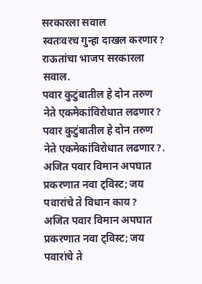सरकारला सवाल
स्वतःवरच गुन्हा दाखल करणार? राऊतांचा भाजप सरकारला सवाल.
पवार कुटुंबातील हे दोन तरुण नेते एकमेकांविरोधात लढणार?
पवार कुटुंबातील हे दोन तरुण नेते एकमेकांविरोधात लढणार?.
अजित पवार विमान अपघात प्रकरणात नवा ट्विस्ट; जय पवारांचे ते विधान काय?
अजित पवार विमान अपघात प्रकरणात नवा ट्विस्ट; जय पवारांचे ते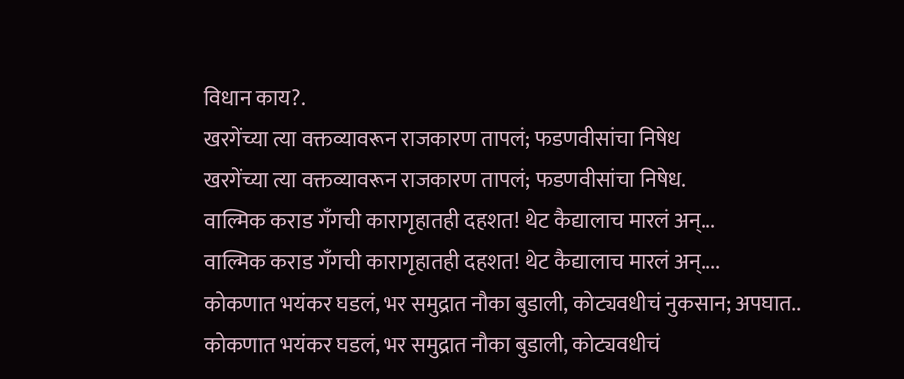विधान काय?.
खरगेंच्या त्या वक्तव्यावरून राजकारण तापलं; फडणवीसांचा निषेध
खरगेंच्या त्या वक्तव्यावरून राजकारण तापलं; फडणवीसांचा निषेध.
वाल्मिक कराड गँगची कारागृहातही दहशत! थेट कैद्यालाच मारलं अन्...
वाल्मिक कराड गँगची कारागृहातही दहशत! थेट कैद्यालाच मारलं अन्....
कोकणात भयंकर घडलं, भर समुद्रात नौका बुडाली, कोट्यवधीचं नुकसान; अपघात..
कोकणात भयंकर घडलं, भर समुद्रात नौका बुडाली, कोट्यवधीचं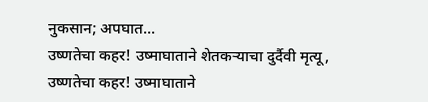नुकसान; अपघात...
उष्णतेचा कहर! उष्माघाताने शेतकऱ्याचा दुर्दैवी मृत्यू,
उष्णतेचा कहर! उष्माघाताने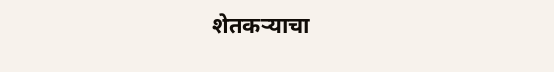शेतकऱ्याचा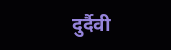दुर्दैवी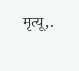मृत्यू,.